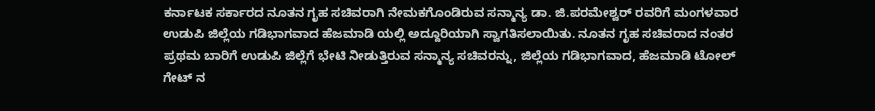ಕರ್ನಾಟಕ ಸರ್ಕಾರದ ನೂತನ ಗೃಹ ಸಚಿವರಾಗಿ ನೇಮಕಗೊಂಡಿರುವ ಸನ್ಮಾನ್ಯ ಡಾ. ಜಿ.ಪರಮೇಶ್ವರ್ ರವರಿಗೆ ಮಂಗಳವಾರ ಉಡುಪಿ ಜಿಲ್ಲೆಯ ಗಡಿಭಾಗವಾದ ಹೆಜಮಾಡಿ ಯಲ್ಲಿ ಅದ್ದೂರಿಯಾಗಿ ಸ್ವಾಗತಿಸಲಾಯಿತು. ನೂತನ ಗೃಹ ಸಚಿವರಾದ ನಂತರ ಪ್ರಥಮ ಬಾರಿಗೆ ಉಡುಪಿ ಜಿಲ್ಲೆಗೆ ಭೇಟಿ ನೀಡುತ್ತಿರುವ ಸನ್ಮಾನ್ಯ ಸಚಿವರನ್ನು, ಜಿಲ್ಲೆಯ ಗಡಿಭಾಗವಾದ, ಹೆಜಮಾಡಿ ಟೋಲ್ ಗೇಟ್ ನ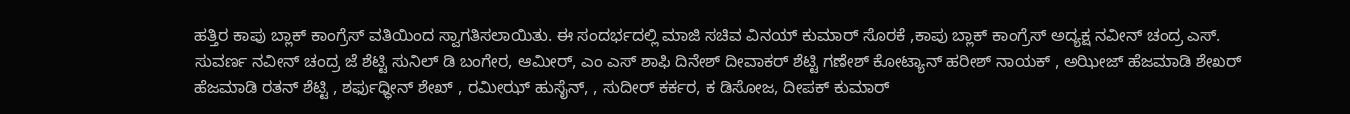ಹತ್ತಿರ ಕಾಪು ಬ್ಲಾಕ್ ಕಾಂಗ್ರೆಸ್ ವತಿಯಿಂದ ಸ್ವಾಗತಿಸಲಾಯಿತು. ಈ ಸಂದರ್ಭದಲ್ಲಿ ಮಾಜಿ ಸಚಿವ ವಿನಯ್ ಕುಮಾರ್ ಸೊರಕೆ ,ಕಾಪು ಬ್ಲಾಕ್ ಕಾಂಗ್ರೆಸ್ ಅದ್ಯಕ್ಷ ನವೀನ್ ಚಂದ್ರ ಎಸ್. ಸುವರ್ಣ ನವೀನ್ ಚಂದ್ರ ಜೆ ಶೆಟ್ಟಿ ಸುನಿಲ್ ಡಿ ಬಂಗೇರ, ಆಮೀರ್, ಎಂ ಎಸ್ ಶಾಫಿ ದಿನೇಶ್ ದೀವಾಕರ್ ಶೆಟ್ಟಿ ಗಣೇಶ್ ಕೋಟ್ಯಾನ್ ಹರೀಶ್ ನಾಯಕ್ , ಅಝೀಜ್ ಹೆಜಮಾಡಿ ಶೇಖರ್ ಹೆಜಮಾಡಿ ರತನ್ ಶೆಟ್ಟಿ , ಶರ್ಫುಧ್ಧೀನ್ ಶೇಖ್ , ರಮೀಝ್ ಹುಸೈನ್, , ಸುದೀರ್ ಕರ್ಕರ, ಕ ಡಿಸೋಜ, ದೀಪಕ್ ಕುಮಾರ್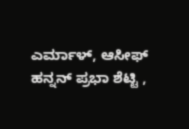ಎರ್ಮಾಳ್, ಆಸೀಫ್ ಹನ್ನನ್ ಪ್ರಭಾ ಶೆಟ್ಟಿ ,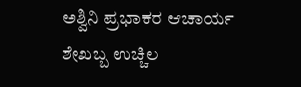ಅಶ್ವಿನಿ ಪ್ರಭಾಕರ ಆಚಾರ್ಯ ಶೇಖಬ್ಬ ಉಚ್ಚಿಲ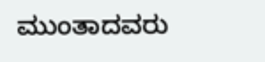ಮುಂತಾದವರು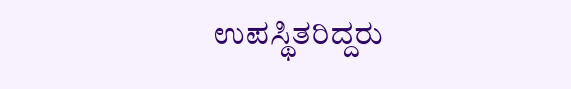ಉಪಸ್ಥಿತರಿದ್ದರು